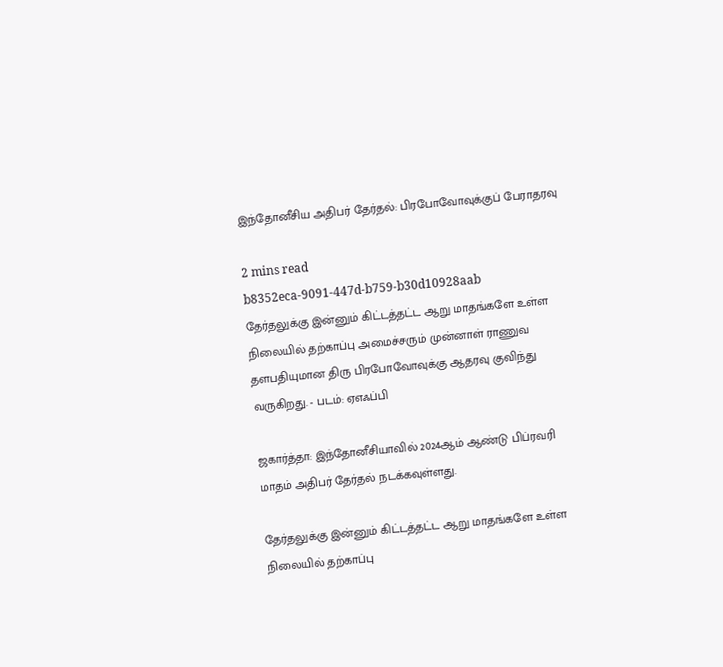இந்தோனீசிய அதிபர் தேர்தல்: பிரபோவோவுக்குப் பேராதரவு

2 mins read
b8352eca-9091-447d-b759-b30d10928aab
தேர்தலுக்கு இன்னும் கிட்டத்தட்ட ஆறு மாதங்களே உள்ள நிலையில் தற்காப்பு அமைச்சரும் முன்னாள் ராணுவ தளபதியுமான திரு பிரபோவோவுக்கு ஆதரவு குவிந்து வருகிறது. - படம்: ஏஎஃப்பி

ஜகார்த்தா: இந்தோனீசியாவில் 2024ஆம் ஆண்டு பிப்ரவரி மாதம் அதிபர் தேர்தல் நடக்கவுள்ளது.

தேர்தலுக்கு இன்னும் கிட்டத்தட்ட ஆறு மாதங்களே உள்ள நிலையில் தற்காப்பு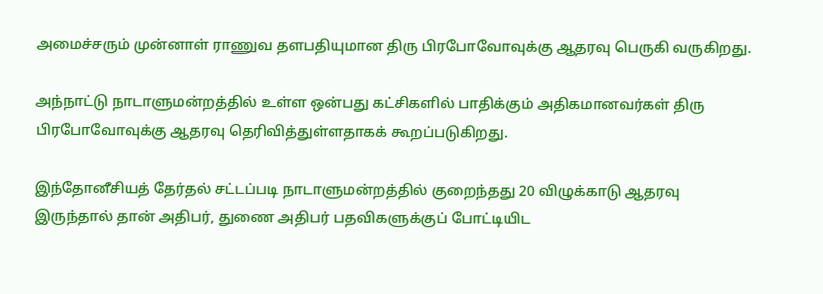அமைச்சரும் முன்னாள் ராணுவ தளபதியுமான திரு பிரபோவோவுக்கு ஆதரவு பெருகி வருகிறது.

அந்நாட்டு நாடாளுமன்றத்தில் உள்ள ஒன்பது கட்சிகளில் பாதிக்கும் அதிகமானவர்கள் திரு பிரபோவோவுக்கு ஆதரவு தெரிவித்துள்ளதாகக் கூறப்படுகிறது.

இந்தோனீசியத் தேர்தல் சட்டப்படி நாடாளுமன்றத்தில் குறைந்தது 20 விழுக்காடு ஆதரவு இருந்தால் தான் அதிபர், துணை அதிபர் பதவிகளுக்குப் போட்டியிட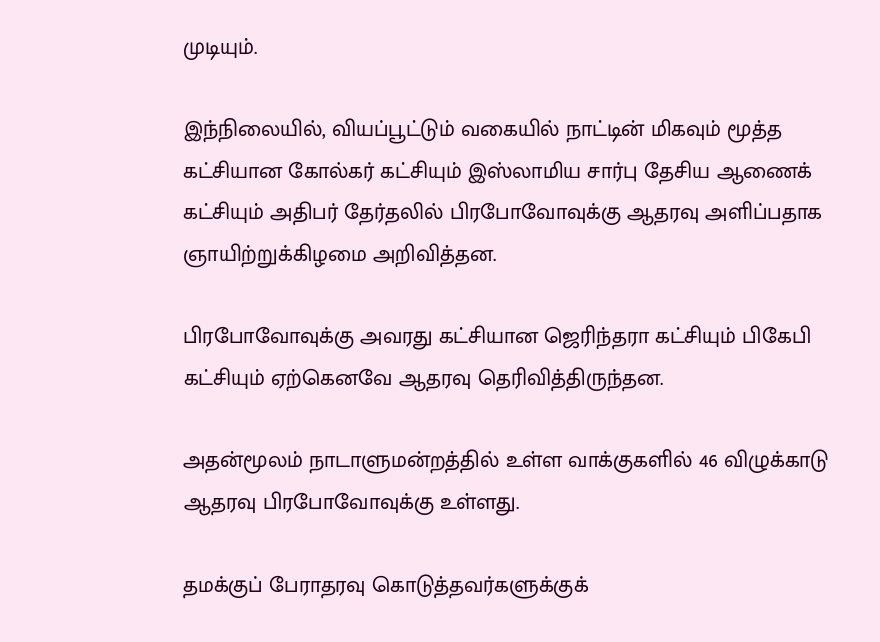முடியும்.

இந்நிலையில், வியப்பூட்டும் வகையில் நாட்டின் மிகவும் மூத்த கட்சியான கோல்கர் கட்சியும் இஸ்லாமிய சார்பு தேசிய ஆணைக் கட்சியும் அதிபர் தேர்தலில் பிரபோவோவுக்கு ஆதரவு அளிப்பதாக ஞாயிற்றுக்கிழமை அறிவித்தன.

பிரபோவோவுக்கு அவரது கட்சியான ஜெரிந்தரா கட்சியும் பிகேபி கட்சியும் ஏற்கெனவே ஆதரவு தெரிவித்திருந்தன.

அதன்மூலம் நாடாளுமன்றத்தில் உள்ள வாக்குகளில் 46 விழுக்காடு ஆதரவு பிரபோவோவுக்கு உள்ளது.

தமக்குப் பேராதரவு கொடுத்தவர்களுக்குக்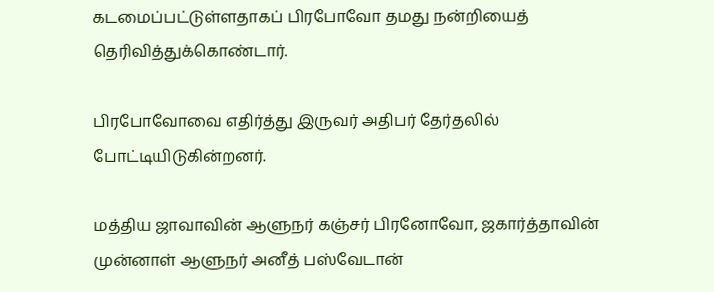கடமைப்பட்டுள்ளதாகப் பிரபோவோ தமது நன்றியைத் தெரிவித்துக்கொண்டார்.

பிரபோவோவை எதிர்த்து இருவர் அதிபர் தேர்தலில் போட்டியிடுகின்றனர்.

மத்திய ஜாவாவின் ஆளுநர் கஞ்சர் பிரனோவோ, ஜகார்த்தாவின் முன்னாள் ஆளுநர் அனீத் பஸ்வேடான்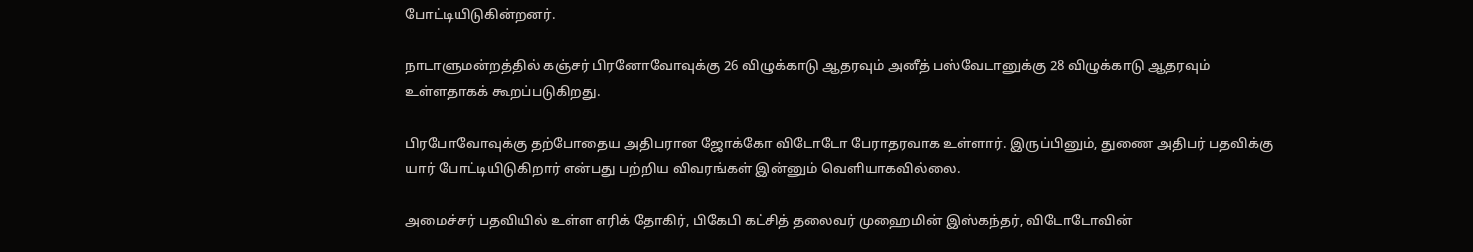போட்டியிடுகின்றனர்.

நாடாளுமன்றத்தில் கஞ்சர் பிரனோவோவுக்கு 26 விழுக்காடு ஆதரவும் அனீத் பஸ்வேடானுக்கு 28 விழுக்காடு ஆதரவும் உள்ளதாகக் கூறப்படுகிறது.

பிரபோவோவுக்கு தற்போதைய அதிபரான ஜோக்கோ விடோடோ பேராதரவாக உள்ளார். இருப்பினும், துணை அதிபர் பதவிக்கு யார் போட்டியிடுகிறார் என்பது பற்றிய விவரங்கள் இன்னும் வெளியாகவில்லை.

அமைச்சர் பதவியில் உள்ள எரிக் தோகிர், பிகேபி கட்சித் தலைவர் முஹைமின் இஸ்கந்தர், விடோடோவின்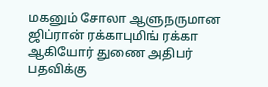மகனும் சோலா ஆளுநருமான ஜிப்ரான் ரக்காபுமிங் ரக்கா ஆகியோர் துணை அதிபர் பதவிக்கு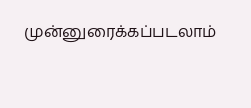முன்னுரைக்கப்படலாம்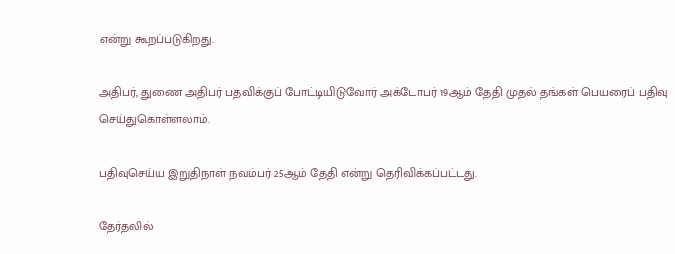என்று கூறப்படுகிறது.

அதிபர், துணை அதிபர் பதவிக்குப் போட்டியிடுவோர் அக்டோபர் 19ஆம் தேதி முதல் தங்கள் பெயரைப் பதிவு செய்துகொள்ளலாம்.

பதிவுசெய்ய இறுதிநாள் நவம்பர் 25ஆம் தேதி என்று தெரிவிக்கப்பட்டது.

தேர்தலில்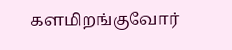களமிறங்குவோர்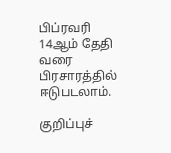பிப்ரவரி 14ஆம் தேதி வரை பிரசாரத்தில் ஈடுபடலாம்.

குறிப்புச்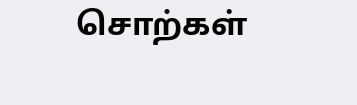சொற்கள்